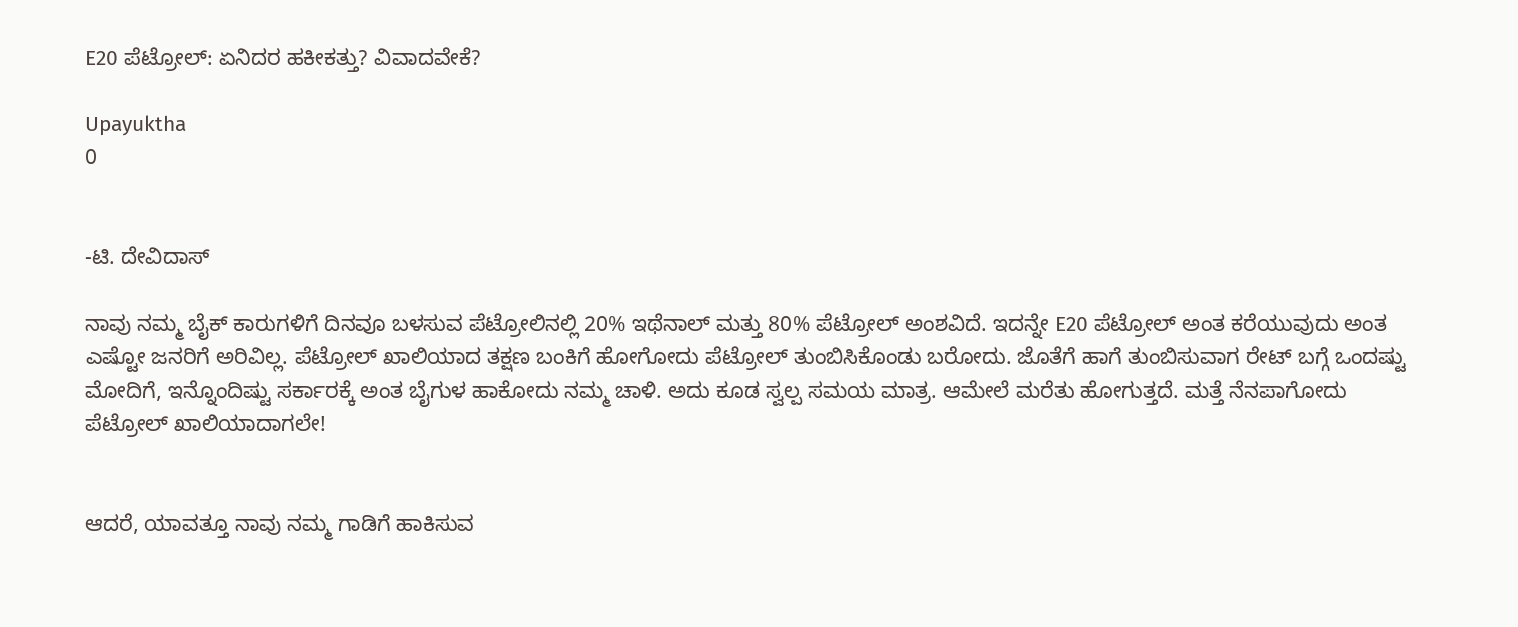E20 ಪೆಟ್ರೋಲ್: ಏನಿದರ ಹಕೀಕತ್ತು? ವಿವಾದವೇಕೆ?

Upayuktha
0


-ಟಿ. ದೇವಿದಾಸ್

ನಾವು ನಮ್ಮ ಬೈಕ್ ಕಾರುಗಳಿಗೆ‌ ದಿನವೂ ಬಳಸುವ ಪೆಟ್ರೋಲಿನಲ್ಲಿ 20% ಇಥೆನಾಲ್ ಮತ್ತು 80% ಪೆಟ್ರೋಲ್ ಅಂಶವಿದೆ. ಇದನ್ನೇ E20 ಪೆಟ್ರೋಲ್ ಅಂತ ಕರೆಯುವುದು ಅಂತ ಎಷ್ಟೋ ಜನರಿಗೆ ಅರಿವಿಲ್ಲ. ಪೆಟ್ರೋಲ್ ಖಾಲಿಯಾದ ತಕ್ಷಣ ಬಂಕಿಗೆ ಹೋಗೋದು ಪೆಟ್ರೋಲ್ ತುಂಬಿಸಿಕೊಂಡು ಬರೋದು. ಜೊತೆಗೆ ಹಾಗೆ ತುಂಬಿಸುವಾಗ ರೇಟ್ ಬಗ್ಗೆ ಒಂದಷ್ಟು ಮೋದಿಗೆ, ಇನ್ನೊಂದಿಷ್ಟು ಸರ್ಕಾರಕ್ಕೆ ಅಂತ ಬೈಗುಳ ಹಾಕೋದು ನಮ್ಮ ಚಾಳಿ. ಅದು ಕೂಡ ಸ್ವಲ್ಪ ಸಮಯ ಮಾತ್ರ. ಆಮೇಲೆ ಮರೆತು ಹೋಗುತ್ತದೆ. ಮತ್ತೆ ನೆನಪಾಗೋದು ಪೆಟ್ರೋಲ್ ಖಾಲಿಯಾದಾಗಲೇ!


ಆದರೆ, ಯಾವತ್ತೂ ನಾವು ನಮ್ಮ ಗಾಡಿಗೆ ಹಾಕಿಸುವ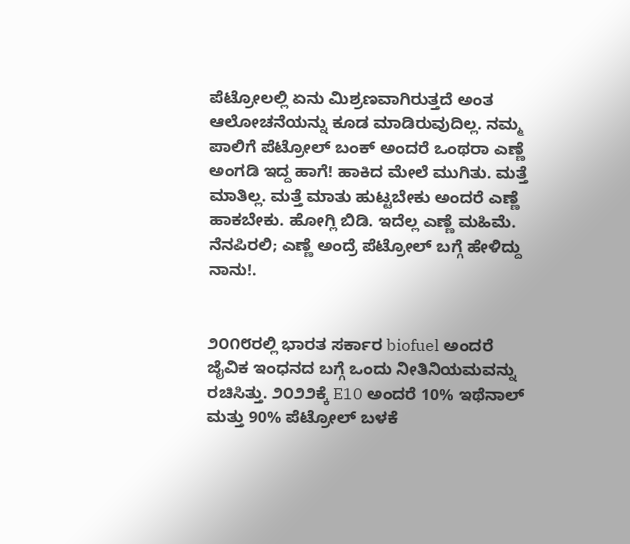ಪೆಟ್ರೋಲಲ್ಲಿ ಏನು ಮಿಶ್ರಣವಾಗಿರುತ್ತದೆ ಅಂತ ಆಲೋಚನೆಯನ್ನು ಕೂಡ ಮಾಡಿರುವುದಿಲ್ಲ. ನಮ್ಮ ಪಾಲಿಗೆ ಪೆಟ್ರೋಲ್ ಬಂಕ್ ಅಂದರೆ ಒಂಥರಾ ಎಣ್ಣೆ ಅಂಗಡಿ ಇದ್ದ ಹಾಗೆ! ಹಾಕಿದ ಮೇಲೆ ಮುಗಿತು. ಮತ್ತೆ ಮಾತಿಲ್ಲ. ಮತ್ತೆ ಮಾತು ಹುಟ್ಟಬೇಕು ಅಂದರೆ ಎಣ್ಣೆ ಹಾಕಬೇಕು. ಹೋಗ್ಲಿ ಬಿಡಿ. ಇದೆಲ್ಲ ಎಣ್ಣೆ ಮಹಿಮೆ. ನೆನಪಿರಲಿ; ಎಣ್ಣೆ ಅಂದ್ರೆ ಪೆಟ್ರೋಲ್ ಬಗ್ಗೆ ಹೇಳಿದ್ದು ನಾನು!.


೨೦೧೮ರಲ್ಲಿ‌ ಭಾರತ ಸರ್ಕಾರ biofuel ಅಂದರೆ ಜೈವಿಕ‌ ಇಂಧನದ ಬಗ್ಗೆ ಒಂದು ನೀತಿ‌ನಿಯಮವನ್ನು ರಚಿಸಿತ್ತು. ೨೦೨೨ಕ್ಕೆ E10 ಅಂದರೆ 10% ಇಥೆನಾಲ್ ಮತ್ತು 90% ಪೆಟ್ರೋಲ್ ಬಳಕೆ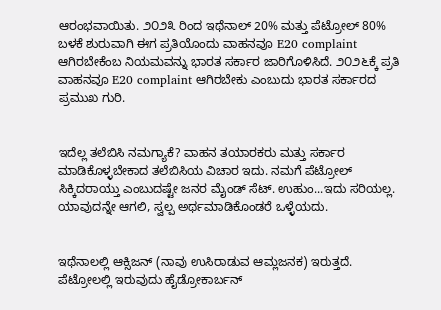ಆರಂಭವಾಯಿತು. ೨೦೨೩ ರಿಂದ ಇಥೆನಾಲ್ 20% ಮತ್ತು ಪೆಟ್ರೋಲ್ 80% ಬಳಕೆ ಶುರುವಾಗಿ ಈಗ ಪ್ರತಿಯೊಂದು ವಾಹನವೂ E20 complaint ಆಗಿರಬೇಕೆಂಬ ನಿಯಮವನ್ನು ಭಾರತ ಸರ್ಕಾರ ಜಾರಿಗೊಳಿಸಿದೆ. ೨೦೨೬ಕ್ಕೆ ಪ್ರತಿ ವಾಹನವೂ E20 complaint ಆಗಿರಬೇಕು ಎಂಬುದು ಭಾರತ ಸರ್ಕಾರದ‌ ಪ್ರಮುಖ ಗುರಿ.


ಇದೆಲ್ಲ ತಲೆಬಿಸಿ ನಮಗ್ಯಾಕೆ? ವಾಹನ ತಯಾರಕರು‌ ಮತ್ತು ಸರ್ಕಾರ ಮಾಡಿಕೊಳ್ಳಬೇಕಾದ ತಲೆಬಿಸಿಯ ವಿಚಾರ ಇದು. ನಮಗೆ ಪೆಟ್ರೋಲ್ ಸಿಕ್ಕಿದರಾಯ್ತು ಎಂಬುದಷ್ಟೇ ಜನರ ಮೈಂಡ್ ಸೆಟ್. ಉಹುಂ...ಇದು‌ ಸರಿಯಲ್ಲ. ಯಾವುದನ್ನೇ ಆಗಲಿ, ಸ್ವಲ್ಪ ಅರ್ಥಮಾಡಿಕೊಂಡರೆ ಒಳ್ಳೆಯದು.


ಇಥೆನಾಲಲ್ಲಿ ಆಕ್ಸಿಜನ್ (ನಾವು ಉಸಿರಾಡುವ ಆಮ್ಲಜನಕ) ಇರುತ್ತದೆ. ಪೆಟ್ರೋಲಲ್ಲಿ ಇರುವುದು ಹೈಡ್ರೋಕಾರ್ಬನ್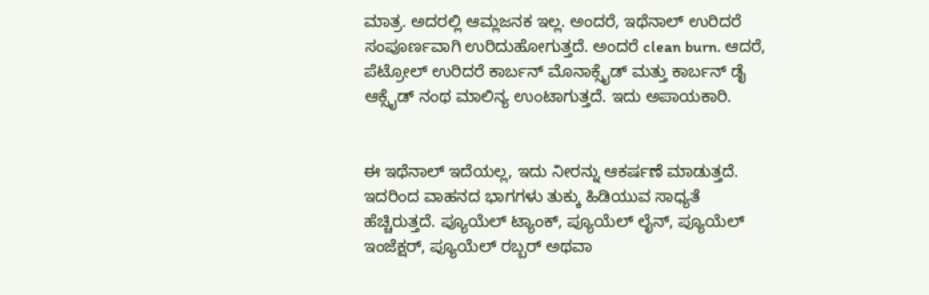ಮಾತ್ರ. ಅದರಲ್ಲಿ ಆಮ್ಲಜನಕ ಇಲ್ಲ. ಅಂದರೆ, ಇಥೆನಾಲ್ ಉರಿದರೆ ಸಂಪೂರ್ಣವಾಗಿ ಉರಿದು‌ಹೋಗುತ್ತದೆ. ಅಂದರೆ clean burn. ಆದರೆ, ಪೆಟ್ರೋಲ್ ಉರಿದರೆ ಕಾರ್ಬನ್ ಮೊನಾಕ್ಸೈಡ್‌ ಮತ್ತು ಕಾರ್ಬನ್ ಡೈ ಆಕ್ಸೈಡ್ ನಂಥ ಮಾಲಿನ್ಯ ಉಂಟಾಗುತ್ತದೆ. ಇದು ಅಪಾಯಕಾರಿ.


ಈ ಇಥೆನಾಲ್ ಇದೆಯಲ್ಲ, ಇದು ನೀರನ್ನು ಆಕರ್ಷಣೆ ಮಾಡುತ್ತದೆ. ಇದರಿಂದ ವಾಹನದ ಭಾಗಗಳು ತುಕ್ಕು ಹಿಡಿಯುವ ಸಾಧ್ಯತೆ ಹೆಚ್ಚಿರುತ್ತದೆ. ಪ್ಯೂಯೆಲ್ ಟ್ಯಾಂಕ್, ಪ್ಯೂಯೆಲ್ ಲೈನ್, ಪ್ಯೂಯೆಲ್ ಇಂಜೆಕ್ಷರ್‌, ಪ್ಯೂಯೆಲ್ ರಬ್ಬರ್ ಅಥವಾ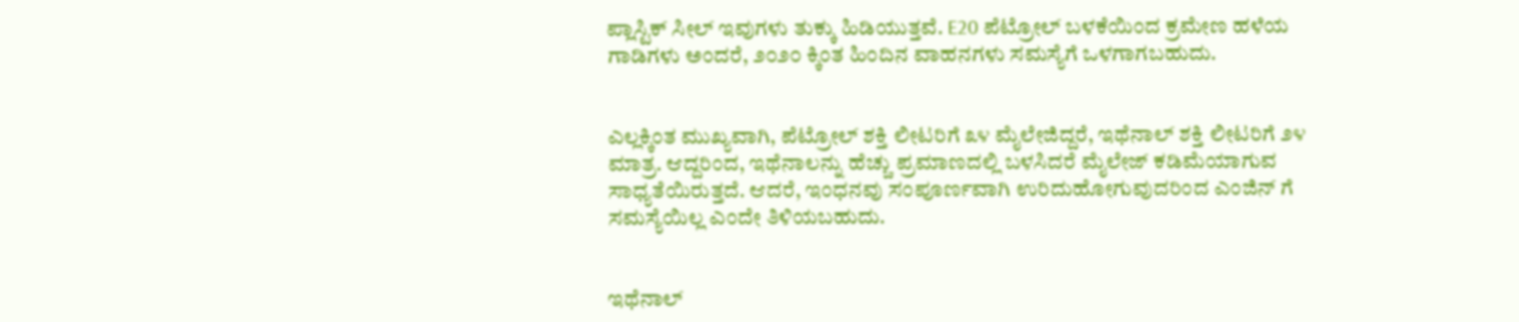ಪ್ಲಾಸ್ಟಿಕ್ ಸೀಲ್ ಇವುಗಳು ತುಕ್ಕು ಹಿಡಿಯುತ್ತವೆ. E20 ಪೆಟ್ರೋಲ್ ಬಳಕೆಯಿಂದ ಕ್ರಮೇಣ ಹಳೆಯ ಗಾಡಿಗಳು ಅಂದರೆ, ೨೦೨೦ ಕ್ಕಿಂತ ಹಿಂದಿನ‌ ವಾಹನಗಳು ಸಮಸ್ಯೆಗೆ ಒಳಗಾಗಬಹುದು.


ಎಲ್ಲಕ್ಕಿಂತ ಮುಖ್ಯವಾಗಿ, ಪೆಟ್ರೋಲ್ ಶಕ್ತಿ ಲೀಟರಿಗೆ ೩೪ ಮೈಲೇಜಿದ್ದರೆ, ಇಥೆನಾಲ್ ಶಕ್ತಿ ಲೀಟರಿಗೆ ೨೪ ಮಾತ್ರ. ಆದ್ದರಿಂದ, ಇಥೆನಾಲನ್ನು ಹೆಚ್ಚು ಪ್ರಮಾಣದಲ್ಲಿ ಬಳಸಿದರೆ ಮೈಲೇಜ್ ಕಡಿಮೆಯಾಗುವ ಸಾಧ್ಯತೆಯಿರುತ್ತದೆ. ಆದರೆ, ಇಂಧನವು ಸಂಪೂರ್ಣವಾಗಿ ಉರಿದುಹೋಗುವುದರಿಂದ ಎಂಜಿನ್ ಗೆ ಸಮಸ್ಯೆಯಿಲ್ಲ ಎಂದೇ ತಿಳಿಯಬಹುದು.


ಇಥೆನಾಲ್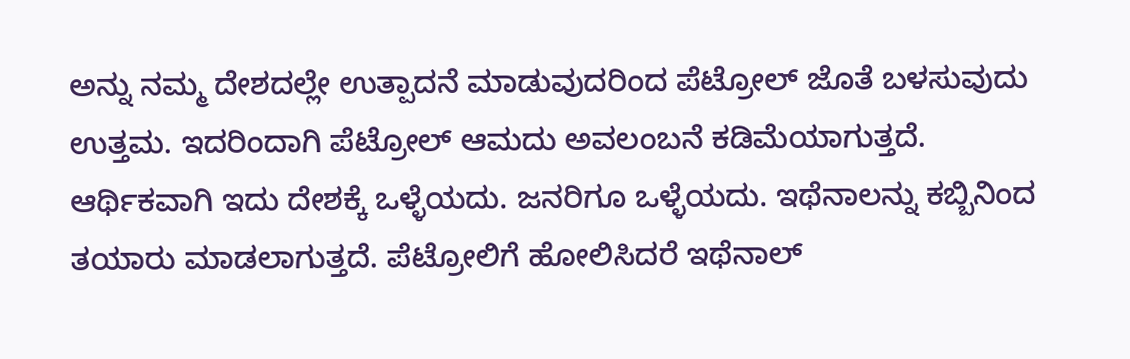ಅನ್ನು ನಮ್ಮ ದೇಶದಲ್ಲೇ ಉತ್ಪಾದನೆ ಮಾಡುವುದರಿಂದ ಪೆಟ್ರೋಲ್ ಜೊತೆ ಬಳಸುವುದು ಉತ್ತಮ. ಇದರಿಂದಾಗಿ ಪೆಟ್ರೋಲ್ ಆಮದು‌ ಅವಲಂಬನೆ ಕಡಿಮೆಯಾಗುತ್ತದೆ. ಆರ್ಥಿಕವಾಗಿ ಇದು ದೇಶಕ್ಕೆ ಒಳ್ಳೆಯದು. ಜನರಿಗೂ ಒಳ್ಳೆಯದು. ಇಥೆನಾಲನ್ನು ಕಬ್ಬಿನಿಂದ‌ ತಯಾರು ಮಾಡಲಾಗುತ್ತದೆ. ಪೆಟ್ರೋಲಿಗೆ ಹೋಲಿಸಿದರೆ ಇಥೆನಾಲ್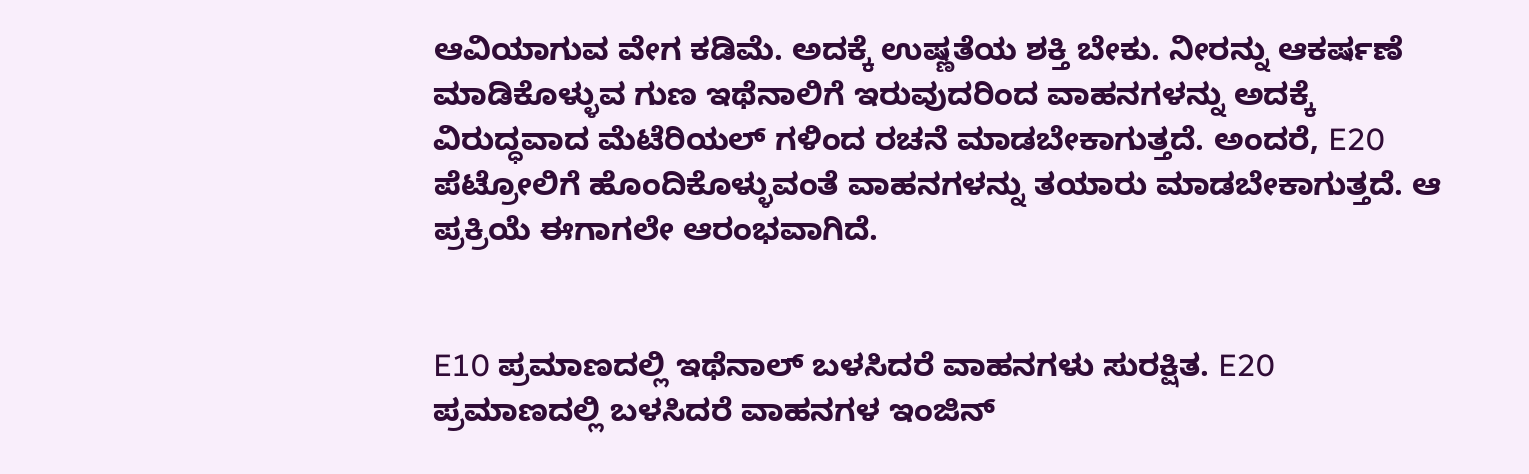ಆವಿಯಾಗುವ ವೇಗ ಕಡಿಮೆ. ಅದಕ್ಕೆ ಉಷ್ಣತೆಯ ಶಕ್ತಿ ಬೇಕು. ನೀರನ್ನು ಆಕರ್ಷಣೆ ಮಾಡಿಕೊಳ್ಳುವ ಗುಣ ಇಥೆನಾಲಿಗೆ ಇರುವುದರಿಂದ ವಾಹನಗಳನ್ನು ಅದಕ್ಕೆ ವಿರುದ್ಧವಾದ ಮೆಟೆರಿಯಲ್ ಗಳಿಂದ ರಚನೆ ಮಾಡಬೇಕಾಗುತ್ತದೆ. ಅಂದರೆ, E20 ಪೆಟ್ರೋಲಿಗೆ ಹೊಂದಿಕೊಳ್ಳುವಂತೆ ವಾಹನಗಳನ್ನು ತಯಾರು ಮಾಡಬೇಕಾಗುತ್ತದೆ. ಆ ಪ್ರಕ್ರಿಯೆ ಈಗಾಗಲೇ ಆರಂಭವಾಗಿದೆ.


E10 ಪ್ರಮಾಣದಲ್ಲಿ ಇಥೆನಾಲ್ ಬಳಸಿದರೆ ವಾಹನಗಳು ಸುರಕ್ಷಿತ. E20 ಪ್ರಮಾಣದಲ್ಲಿ ಬಳಸಿದರೆ ವಾಹನಗಳ ಇಂಜಿನ್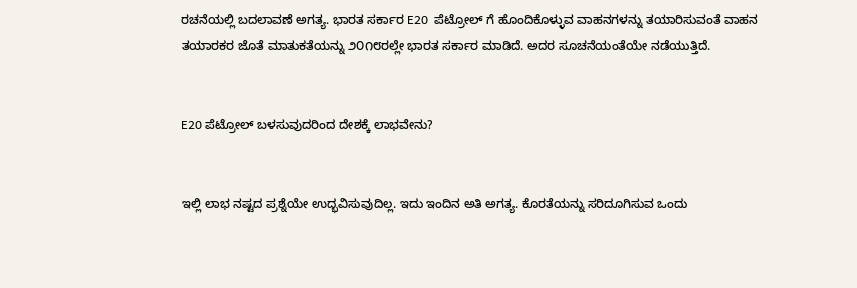ರಚನೆಯಲ್ಲಿ ಬದಲಾವಣೆ ಅಗತ್ಯ. ಭಾರತ ಸರ್ಕಾರ E20  ಪೆಟ್ರೋಲ್ ಗೆ ಹೊಂದಿಕೊಳ್ಳುವ ವಾಹನಗಳನ್ನು ತಯಾರಿಸುವಂತೆ ವಾಹನ‌ ತಯಾರಕರ ಜೊತೆ ಮಾತುಕತೆಯನ್ನು ೨೦೧೮ರಲ್ಲೇ ಭಾರತ ಸರ್ಕಾರ ಮಾಡಿದೆ. ಅದರ ಸೂಚನೆಯಂತೆಯೇ ನಡೆಯುತ್ತಿದೆ.


E20 ಪೆಟ್ರೋಲ್ ಬಳಸುವುದರಿಂದ ದೇಶಕ್ಕೆ ಲಾಭವೇನು?


ಇಲ್ಲಿ ಲಾಭ ನಷ್ಟದ ಪ್ರಶ್ನೆಯೇ ಉದ್ಭವಿಸುವುದಿಲ್ಲ. ಇದು ಇಂದಿನ ಅತಿ ಅಗತ್ಯ. ಕೊರತೆಯನ್ನು ಸರಿದೂಗಿಸುವ ಒಂದು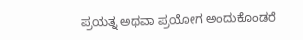ಪ್ರಯತ್ನ ಅಥವಾ ಪ್ರಯೋಗ ಅಂದುಕೊಂಡರೆ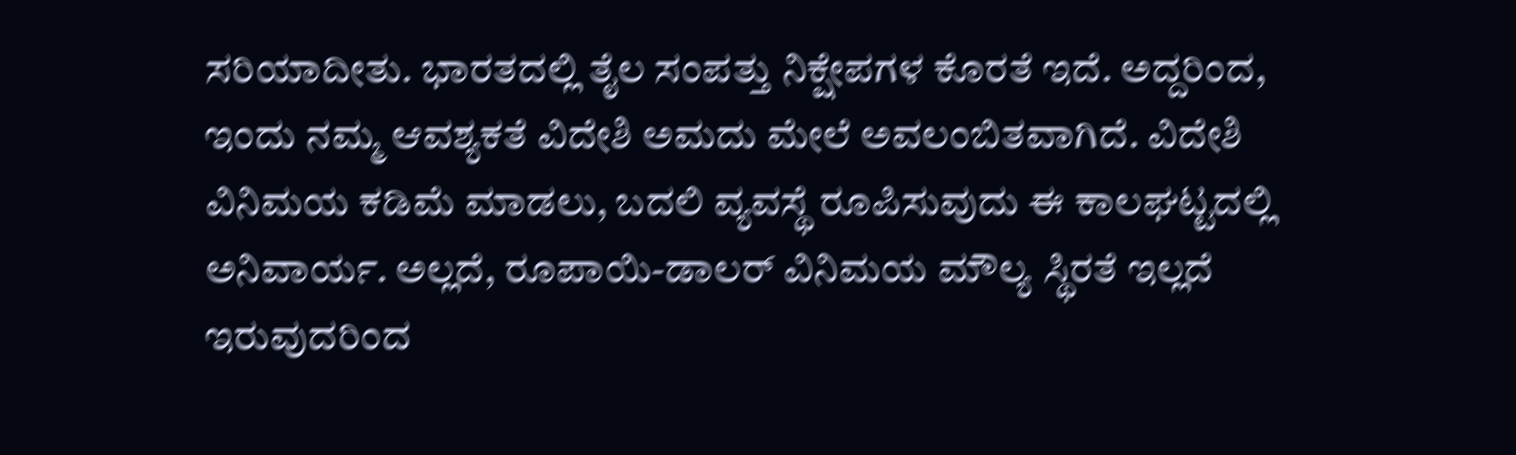ಸರಿಯಾದೀತು. ಭಾರತದಲ್ಲಿ ತೈಲ ಸಂಪತ್ತು ನಿಕ್ಷೇಪಗಳ ಕೊರತೆ ಇದೆ. ಅದ್ದರಿಂದ, ಇಂದು ನಮ್ಮ ಆವಶ್ಯಕತೆ ವಿದೇಶಿ ಅಮದು ಮೇಲೆ ಅವಲಂಬಿತವಾಗಿದೆ. ವಿದೇಶಿ ವಿನಿಮಯ ಕಡಿಮೆ ಮಾಡಲು, ಬದಲಿ ವ್ಯವಸ್ಥೆ ರೂಪಿಸುವುದು ಈ ಕಾಲಘಟ್ಟದಲ್ಲಿ ಅನಿವಾರ್ಯ. ಅಲ್ಲದೆ, ರೂಪಾಯಿ-ಡಾಲರ್ ವಿನಿಮಯ ಮೌಲ್ಯ ಸ್ಥಿರತೆ ಇಲ್ಲದೆ ಇರುವುದರಿಂದ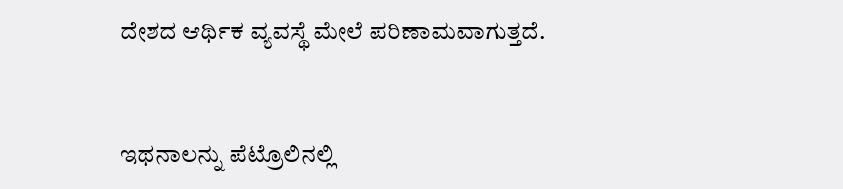ದೇಶದ ಆರ್ಥಿಕ ವ್ಯವಸ್ಥೆ ಮೇಲೆ ಪರಿಣಾಮವಾಗುತ್ತದೆ.


ಇಥನಾಲನ್ನು ಪೆಟ್ರೊಲಿನಲ್ಲಿ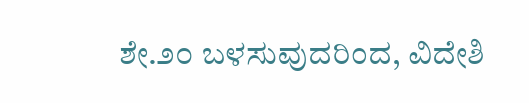ಶೇ.೨೦ ಬಳಸುವುದರಿಂದ, ವಿದೇಶಿ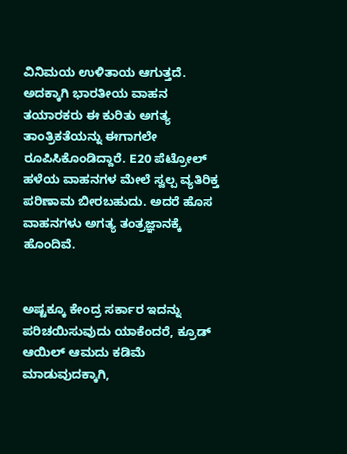ವಿನಿಮಯ ಉಳಿತಾಯ ಆಗುತ್ತದೆ. ಅದಕ್ಕಾಗಿ ಭಾರತೀಯ ವಾಹನ ತಯಾರಕರು ಈ ಕುರಿತು ಅಗತ್ಯ ತಾಂತ್ರಿಕತೆಯನ್ನು ಈಗಾಗಲೇ ರೂಪಿಸಿಕೊಂಡಿದ್ದಾರೆ. E20 ಪೆಟ್ರೋಲ್ ಹಳೆಯ ವಾಹನಗಳ ಮೇಲೆ ಸ್ವಲ್ಪ ವ್ಯತಿರಿಕ್ತ ಪರಿಣಾಮ ಬೀರಬಹುದು. ಅದರೆ ಹೊಸ ವಾಹನಗಳು ಅಗತ್ಯ ತಂತ್ರಜ್ಞಾನಕ್ಕೆ ಹೊಂದಿವೆ.


ಅಷ್ಟಕ್ಕೂ ಕೇಂದ್ರ ಸರ್ಕಾರ ಇದನ್ನು ಪರಿಚಯಿಸುವುದು ಯಾಕೆಂದರೆ, ಕ್ರೂಡ್ ಆಯಿಲ್ ಆಮದು ಕಡಿಮೆ ಮಾಡುವುದಕ್ಕಾಗಿ,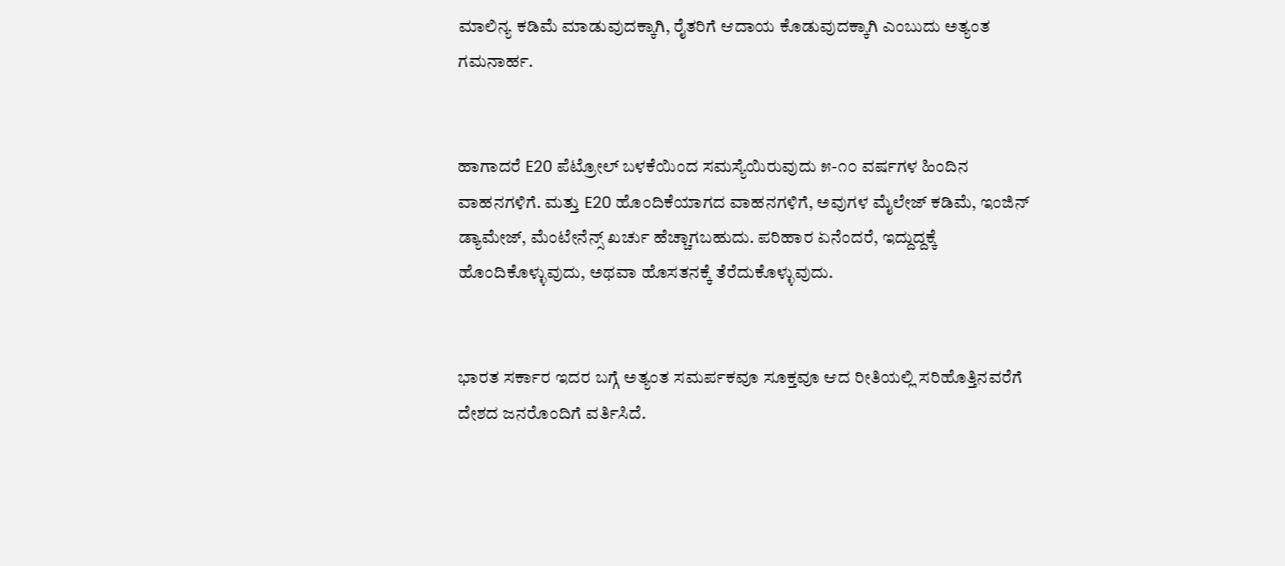ಮಾಲಿನ್ಯ ಕಡಿಮೆ ಮಾಡುವುದಕ್ಕಾಗಿ, ರೈತರಿಗೆ ಆದಾಯ ಕೊಡುವುದಕ್ಕಾಗಿ ಎಂಬುದು ಅತ್ಯಂತ ಗಮನಾರ್ಹ.


ಹಾಗಾದರೆ E20 ಪೆಟ್ರೋಲ್ ಬಳಕೆಯಿಂದ ಸಮಸ್ಯೆಯಿರುವುದು ೫-೧೦ ವರ್ಷಗಳ ಹಿಂದಿನ ವಾಹನಗಳಿಗೆ. ಮತ್ತು E20 ಹೊಂದಿಕೆಯಾಗದ ವಾಹನಗಳಿಗೆ, ಅವುಗಳ ಮೈಲೇಜ್ ಕಡಿಮೆ, ಇಂಜಿನ್ ಡ್ಯಾಮೇಜ್, ಮೆಂಟೇನೆನ್ಸ್ ಖರ್ಚು ಹೆಚ್ಚಾಗಬಹುದು. ಪರಿಹಾರ ಏನೆಂದರೆ, ಇದ್ದುದ್ದಕ್ಕೆ ಹೊಂದಿಕೊಳ್ಳುವುದು, ಅಥವಾ ಹೊಸತನಕ್ಕೆ ತೆರೆದುಕೊಳ್ಳುವುದು.


ಭಾರತ ಸರ್ಕಾರ ಇದರ ಬಗ್ಗೆ ಅತ್ಯಂತ ಸಮರ್ಪಕವೂ ಸೂಕ್ತವೂ ಆದ ರೀತಿಯಲ್ಲಿ ಸರಿಹೊತ್ತಿನವರೆಗೆ ದೇಶದ ಜನರೊಂದಿಗೆ ವರ್ತಿಸಿದೆ.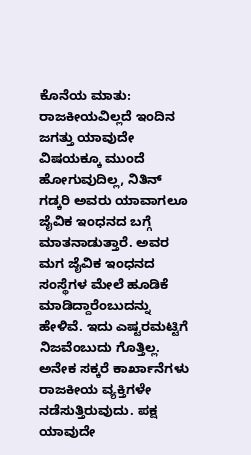ಕೊನೆಯ ಮಾತು: ರಾಜಕೀಯವಿಲ್ಲದೆ ಇಂದಿನ ಜಗತ್ತು ಯಾವುದೇ ವಿಷಯಕ್ಕೂ ಮುಂದೆ ಹೋಗುವುದಿಲ್ಲ, ನಿತಿನ್ ಗಡ್ಕರಿ ಅವರು ಯಾವಾಗಲೂ ಜೈವಿಕ ಇಂಧನದ ಬಗ್ಗೆ ಮಾತನಾಡುತ್ತಾರೆ. ಅವರ ಮಗ ಜೈವಿಕ ಇಂಧನದ ಸಂಸ್ಥೆಗಳ ಮೇಲೆ ಹೂಡಿಕೆ ಮಾಡಿದ್ದಾರೆಂಬುದನ್ನು ಹೇಳಿವೆ. ಇದು ಎಷ್ಟರಮಟ್ಟಿಗೆ ನಿಜವೆಂಬುದು ಗೊತ್ತಿಲ್ಲ. ಅನೇಕ ಸಕ್ಕರೆ ಕಾರ್ಖಾನೆಗಳು ರಾಜಕೀಯ ವ್ಯಕ್ತಿಗಳೇ ನಡೆಸುತ್ತಿರುವುದು. ಪಕ್ಷ ಯಾವುದೇ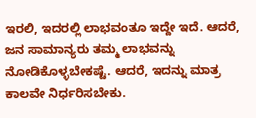ಇರಲಿ, ಇದರಲ್ಲಿ ಲಾಭವಂತೂ ಇದ್ದೇ ಇದೆ. ಆದರೆ, ಜನ ಸಾಮಾನ್ಯರು ತಮ್ಮ ಲಾಭವನ್ನು ನೋಡಿಕೊಳ್ಳಬೇಕಷ್ಟೆ. ಆದರೆ, ಇದನ್ನು ಮಾತ್ರ ಕಾಲವೇ ನಿರ್ಧರಿಸಬೇಕು.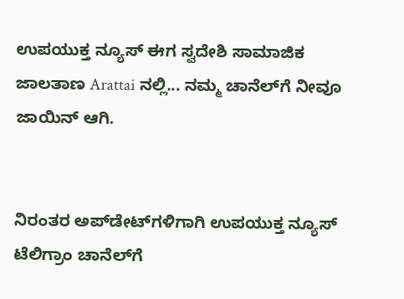ಉಪಯುಕ್ತ ನ್ಯೂಸ್ ಈಗ ಸ್ವದೇಶಿ ಸಾಮಾಜಿಕ ಜಾಲತಾಣ Arattai ನಲ್ಲಿ... ನಮ್ಮ ಚಾನೆಲ್‌ಗೆ ನೀವೂ ಜಾಯಿನ್ ಆಗಿ.


ನಿರಂತರ ಅಪ್‌ಡೇಟ್‌ಗಳಿಗಾಗಿ ಉಪಯುಕ್ತ ನ್ಯೂಸ್‌ ಟೆಲಿಗ್ರಾಂ ಚಾನೆಲ್‌ಗೆ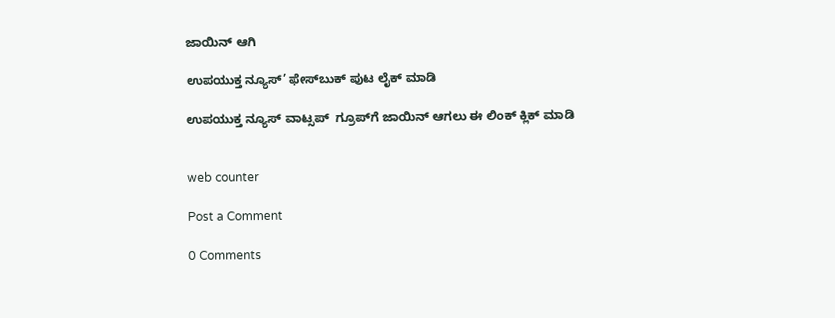ಜಾಯಿನ್‌ ಆಗಿ

ಉಪಯುಕ್ತ ನ್ಯೂಸ್‌’ ಫೇಸ್‌ಬುಕ್ ಪುಟ ಲೈಕ್ ಮಾಡಿ

ಉಪಯುಕ್ತ ನ್ಯೂಸ್‌ ವಾಟ್ಸಪ್‌  ಗ್ರೂಪ್‌ಗೆ ಜಾಯಿನ್ ಆಗಲು ಈ ಲಿಂಕ್ ಕ್ಲಿಕ್ ಮಾಡಿ


web counter

Post a Comment

0 Comments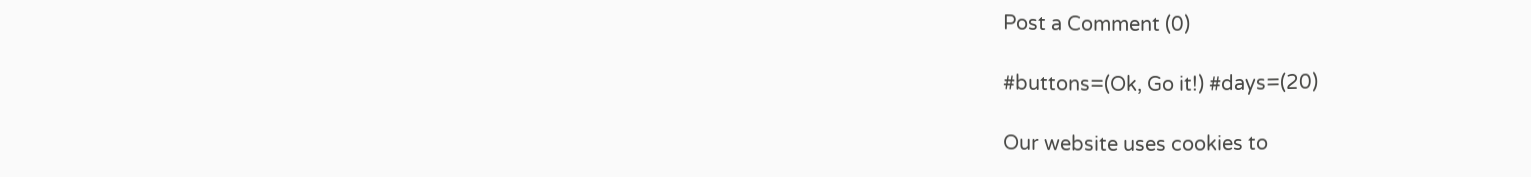Post a Comment (0)

#buttons=(Ok, Go it!) #days=(20)

Our website uses cookies to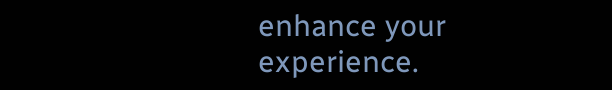enhance your experience.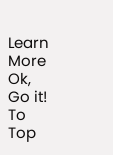Learn More
Ok, Go it!
To Top